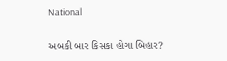National

અબકી બાર કિસકા હોગા બિહાર?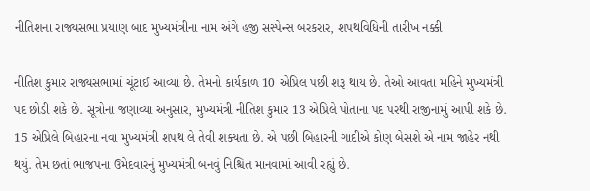નીતિશના રાજ્યસભા પ્રયાણ બાદ મુખ્યમંત્રીના નામ અંગે હજી સસ્પેન્સ બરકરાર, શપથવિધિની તારીખ નક્કી

નીતિશ કુમાર રાજ્યસભામાં ચૂંટાઈ આવ્યા છે. તેમનો કાર્યકાળ 10 એપ્રિલ પછી શરૂ થાય છે. તેઓ આવતા મહિને મુખ્યમંત્રી પદ છોડી શકે છે. સૂત્રોના જણાવ્યા અનુસાર, મુખ્યમંત્રી નીતિશ કુમાર 13 એપ્રિલે પોતાના પદ પરથી રાજીનામું આપી શકે છે. 15 એપ્રિલે બિહારના નવા મુખ્યમંત્રી શપથ લે તેવી શક્યતા છે. એ પછી બિહારની ગાદીએ કોણ બેસશે એ નામ જાહેર નથી થયું. તેમ છતાં ભાજપના ઉમેદવારનું મુખ્યમંત્રી બનવું નિશ્ચિત માનવામાં આવી રહ્યું છે.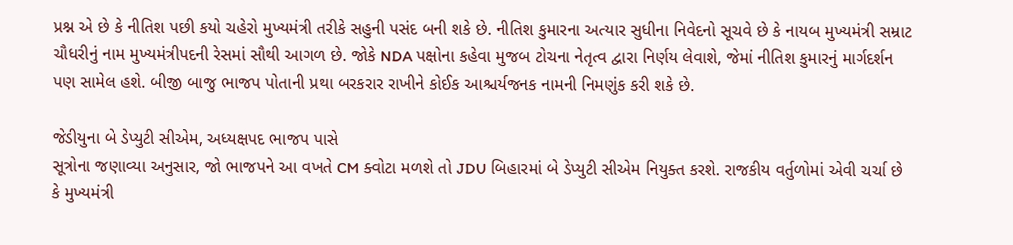પ્રશ્ન એ છે કે નીતિશ પછી કયો ચહેરો મુખ્યમંત્રી તરીકે સહુની પસંદ બની શકે છે. નીતિશ કુમારના અત્યાર સુધીના નિવેદનો સૂચવે છે કે નાયબ મુખ્યમંત્રી સમ્રાટ ચૌધરીનું નામ મુખ્યમંત્રીપદની રેસમાં સૌથી આગળ છે. જોકે NDA પક્ષોના કહેવા મુજબ ટોચના નેતૃત્વ દ્વારા નિર્ણય લેવાશે, જેમાં નીતિશ કુમારનું માર્ગદર્શન પણ સામેલ હશે. બીજી બાજુ ભાજપ પોતાની પ્રથા બરકરાર રાખીને કોઈક આશ્ચર્યજનક નામની નિમણુંક કરી શકે છે.

જેડીયુના બે ડેપ્યુટી સીએમ, અધ્યક્ષપદ ભાજપ પાસે
સૂત્રોના જણાવ્યા અનુસાર, જો ભાજપને આ વખતે CM ક્વોટા મળશે તો JDU બિહારમાં બે ડેપ્યુટી સીએમ નિયુક્ત કરશે. રાજકીય વર્તુળોમાં એવી ચર્ચા છે કે મુખ્યમંત્રી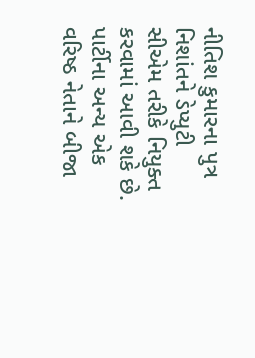નીતિશ કુમારના પુત્ર નિશાંતને ડેપ્યુટી સીએમ તરીકે નિયુક્ત કરવામાં આવી શકે છે. પાર્ટીના અન્ય એક વરિષ્ઠ નેતાને બીજા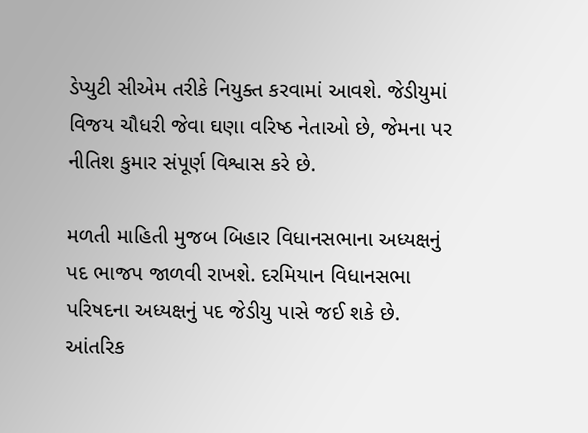ડેપ્યુટી સીએમ તરીકે નિયુક્ત કરવામાં આવશે. જેડીયુમાં વિજય ચૌધરી જેવા ઘણા વરિષ્ઠ નેતાઓ છે, જેમના પર નીતિશ કુમાર સંપૂર્ણ વિશ્વાસ કરે છે.

મળતી માહિતી મુજબ બિહાર વિધાનસભાના અધ્યક્ષનું પદ ભાજપ જાળવી રાખશે. દરમિયાન વિધાનસભા પરિષદના અધ્યક્ષનું પદ જેડીયુ પાસે જઈ શકે છે. આંતરિક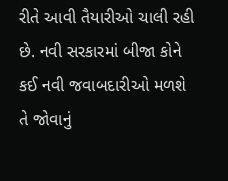રીતે આવી તૈયારીઓ ચાલી રહી છે. નવી સરકારમાં બીજા કોને કઈ નવી જવાબદારીઓ મળશે તે જોવાનું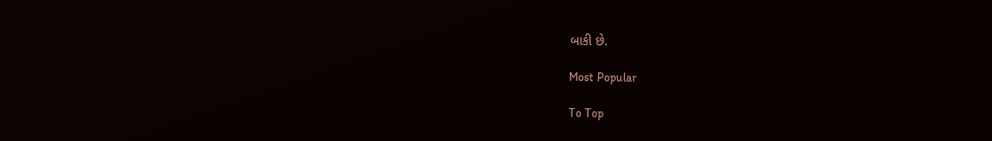બાકી છે.

Most Popular

To Top